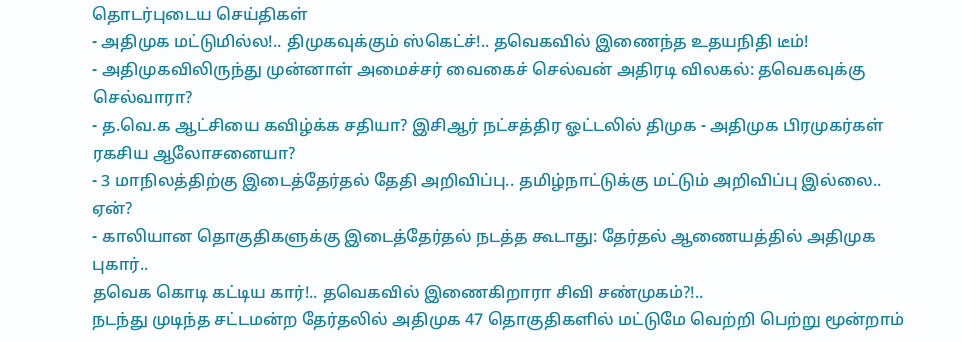தொடர்புடைய செய்திகள்
- அதிமுக மட்டுமில்ல!.. திமுகவுக்கும் ஸ்கெட்ச்!.. தவெகவில் இணைந்த உதயநிதி டீம்!
- அதிமுகவிலிருந்து முன்னாள் அமைச்சர் வைகைச் செல்வன் அதிரடி விலகல்: தவெகவுக்கு செல்வாரா?
- த.வெ.க ஆட்சியை கவிழ்க்க சதியா? இசிஆர் நட்சத்திர ஓட்டலில் திமுக - அதிமுக பிரமுகர்கள் ரகசிய ஆலோசனையா?
- 3 மாநிலத்திற்கு இடைத்தேர்தல் தேதி அறிவிப்பு.. தமிழ்நாட்டுக்கு மட்டும் அறிவிப்பு இல்லை.. ஏன்?
- காலியான தொகுதிகளுக்கு இடைத்தேர்தல் நடத்த கூடாது: தேர்தல் ஆணையத்தில் அதிமுக புகார்..
தவெக கொடி கட்டிய கார்!.. தவெகவில் இணைகிறாரா சிவி சண்முகம்?!..
நடந்து முடிந்த சட்டமன்ற தேர்தலில் அதிமுக 47 தொகுதிகளில் மட்டுமே வெற்றி பெற்று மூன்றாம்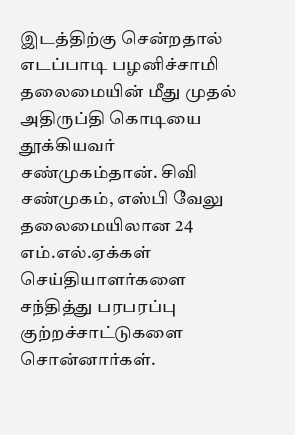இடத்திற்கு சென்றதால் எடப்பாடி பழனிச்சாமி தலைமையின் மீது முதல் அதிருப்தி கொடியை தூக்கியவர் சண்முகம்தான். சிவி சண்முகம், எஸ்பி வேலு தலைமையிலான 24 எம்.எல்.ஏக்கள் செய்தியாளர்களை சந்தித்து பரபரப்பு குற்றச்சாட்டுகளை சொன்னார்கள்.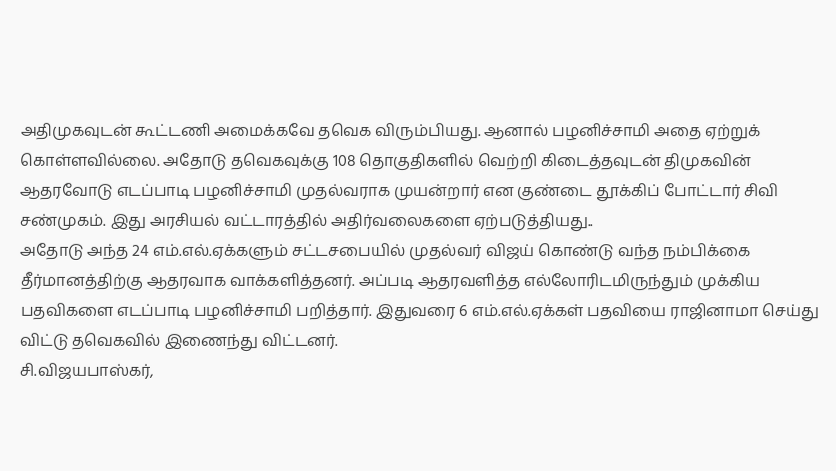அதிமுகவுடன் கூட்டணி அமைக்கவே தவெக விரும்பியது. ஆனால் பழனிச்சாமி அதை ஏற்றுக் கொள்ளவில்லை. அதோடு தவெகவுக்கு 108 தொகுதிகளில் வெற்றி கிடைத்தவுடன் திமுகவின் ஆதரவோடு எடப்பாடி பழனிச்சாமி முதல்வராக முயன்றார் என குண்டை தூக்கிப் போட்டார் சிவி சண்முகம். இது அரசியல் வட்டாரத்தில் அதிர்வலைகளை ஏற்படுத்தியது..
அதோடு அந்த 24 எம்.எல்.ஏக்களும் சட்டசபையில் முதல்வர் விஜய் கொண்டு வந்த நம்பிக்கை தீர்மானத்திற்கு ஆதரவாக வாக்களித்தனர். அப்படி ஆதரவளித்த எல்லோரிடமிருந்தும் முக்கிய பதவிகளை எடப்பாடி பழனிச்சாமி பறித்தார். இதுவரை 6 எம்.எல்.ஏக்கள் பதவியை ராஜினாமா செய்து விட்டு தவெகவில் இணைந்து விட்டனர்.
சி.விஜயபாஸ்கர்,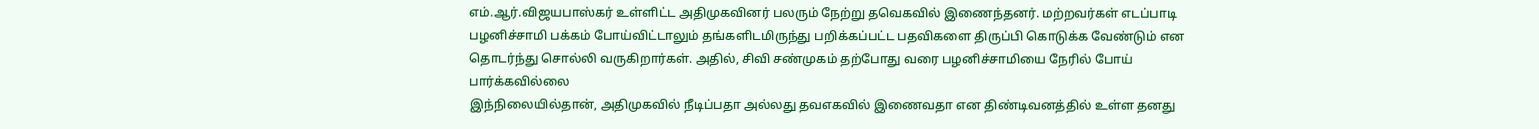எம்.ஆர்.விஜயபாஸ்கர் உள்ளிட்ட அதிமுகவினர் பலரும் நேற்று தவெகவில் இணைந்தனர். மற்றவர்கள் எடப்பாடி பழனிச்சாமி பக்கம் போய்விட்டாலும் தங்களிடமிருந்து பறிக்கப்பட்ட பதவிகளை திருப்பி கொடுக்க வேண்டும் என தொடர்ந்து சொல்லி வருகிறார்கள். அதில், சிவி சண்முகம் தற்போது வரை பழனிச்சாமியை நேரில் போய் பார்க்கவில்லை
இந்நிலையில்தான், அதிமுகவில் நீடிப்பதா அல்லது தவஎகவில் இணைவதா என திண்டிவனத்தில் உள்ள தனது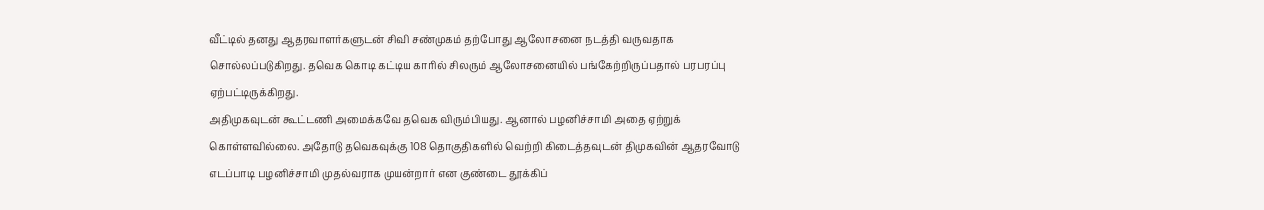வீட்டில் தனது ஆதரவாளர்களுடன் சிவி சண்முகம் தற்போது ஆலோசனை நடத்தி வருவதாக சொல்லப்படுகிறது. தவெக கொடி கட்டிய காரில் சிலரும் ஆலோசனையில் பங்கேற்றிருப்பதால் பரபரப்பு ஏற்பட்டிருக்கிறது.
அதிமுகவுடன் கூட்டணி அமைக்கவே தவெக விரும்பியது. ஆனால் பழனிச்சாமி அதை ஏற்றுக் கொள்ளவில்லை. அதோடு தவெகவுக்கு 108 தொகுதிகளில் வெற்றி கிடைத்தவுடன் திமுகவின் ஆதரவோடு எடப்பாடி பழனிச்சாமி முதல்வராக முயன்றார் என குண்டை தூக்கிப்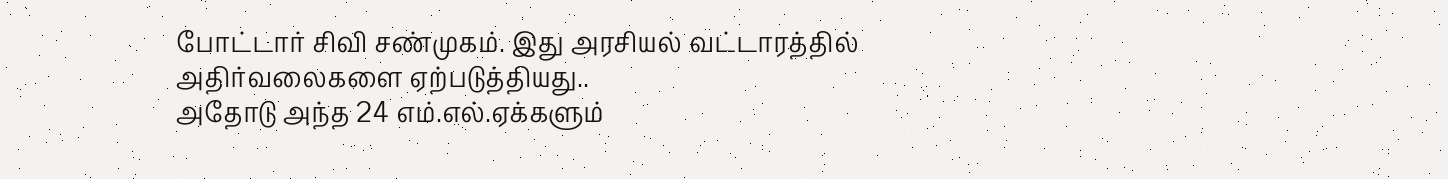போட்டார் சிவி சண்முகம். இது அரசியல் வட்டாரத்தில் அதிர்வலைகளை ஏற்படுத்தியது..
அதோடு அந்த 24 எம்.எல்.ஏக்களும்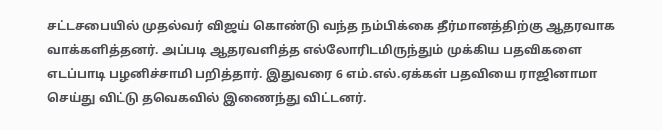சட்டசபையில் முதல்வர் விஜய் கொண்டு வந்த நம்பிக்கை தீர்மானத்திற்கு ஆதரவாக வாக்களித்தனர். அப்படி ஆதரவளித்த எல்லோரிடமிருந்தும் முக்கிய பதவிகளை எடப்பாடி பழனிச்சாமி பறித்தார். இதுவரை 6 எம்.எல்.ஏக்கள் பதவியை ராஜினாமா செய்து விட்டு தவெகவில் இணைந்து விட்டனர்.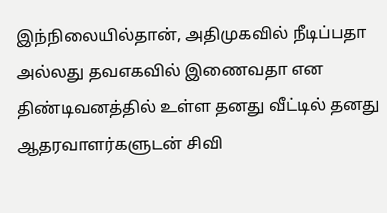இந்நிலையில்தான், அதிமுகவில் நீடிப்பதா அல்லது தவஎகவில் இணைவதா என திண்டிவனத்தில் உள்ள தனது வீட்டில் தனது ஆதரவாளர்களுடன் சிவி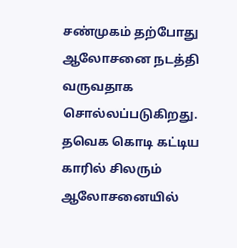சண்முகம் தற்போது ஆலோசனை நடத்தி வருவதாக சொல்லப்படுகிறது. தவெக கொடி கட்டிய காரில் சிலரும் ஆலோசனையில்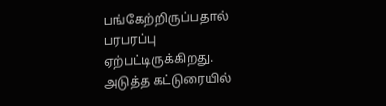பங்கேற்றிருப்பதால் பரபரப்பு ஏற்பட்டிருக்கிறது.
அடுத்த கட்டுரையில்